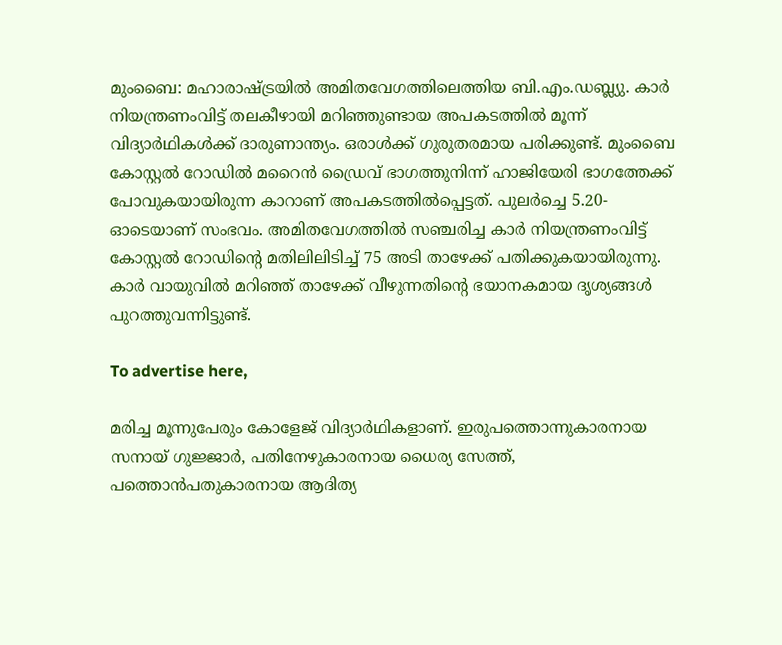മുംബൈ: മഹാരാഷ്ട്രയിൽ അമിതവേഗത്തിലെത്തിയ ബി.എം.ഡബ്ല്യു. കാർ നിയന്ത്രണംവിട്ട് തലകീഴായി മറിഞ്ഞുണ്ടായ അപകടത്തിൽ മൂന്ന് വിദ്യാർഥികൾക്ക് ദാരുണാന്ത്യം. ഒരാൾക്ക് ഗുരുതരമായ പരിക്കുണ്ട്. മുംബൈ കോസ്റ്റൽ റോഡിൽ മറൈൻ ഡ്രൈവ് ഭാഗത്തുനിന്ന് ഹാജിയേരി ഭാഗത്തേക്ക് പോവുകയായിരുന്ന കാറാണ് അപകടത്തിൽപ്പെട്ടത്. പുലർച്ചെ 5.20-ഓടെയാണ് സംഭവം. അമിതവേഗത്തിൽ സഞ്ചരിച്ച കാർ നിയന്ത്രണംവിട്ട് കോസ്റ്റൽ റോഡിന്റെ മതിലിലിടിച്ച് 75 അടി താഴേക്ക് പതിക്കുകയായിരുന്നു. കാർ വായുവിൽ മറിഞ്ഞ് താഴേക്ക് വീഴുന്നതിന്റെ ഭയാനകമായ ദൃശ്യങ്ങൾ പുറത്തുവന്നിട്ടുണ്ട്.

To advertise here,

മരിച്ച മൂന്നുപേരും കോളേജ് വിദ്യാർഥികളാണ്. ഇരുപത്തൊന്നുകാരനായ സനായ് ഗുജ്ജാർ, പതിനേഴുകാരനായ ധൈര്യ സേത്ത്, പത്തൊൻപതുകാരനായ ആദിത്യ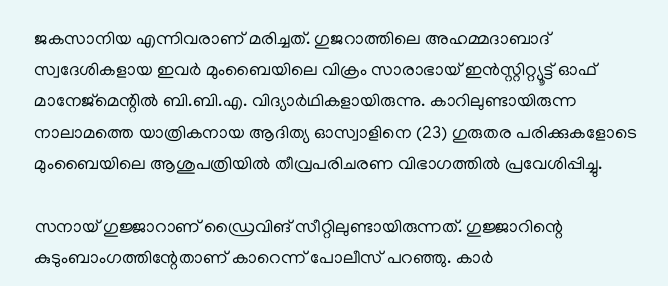ജകസാനിയ എന്നിവരാണ് മരിച്ചത്. ഗുജറാത്തിലെ അഹമ്മദാബാദ് സ്വദേശികളായ ഇവർ മുംബൈയിലെ വിക്രം സാരാഭായ് ഇൻസ്റ്റിറ്റ്യൂട്ട് ഓഫ് മാനേജ്‌മെന്റിൽ ബി.ബി.എ. വിദ്യാർഥികളായിരുന്നു. കാറിലുണ്ടായിരുന്ന നാലാമത്തെ യാത്രികനായ ആദിത്യ ഓസ്വാളിനെ (23) ഗുരുതര പരിക്കുകളോടെ മുംബൈയിലെ ആശുപത്രിയിൽ തീവ്രപരിചരണ വിഭാഗത്തിൽ പ്രവേശിപ്പിച്ചു.

സനായ് ഗുജ്ജാറാണ് ഡ്രൈവിങ് സീറ്റിലുണ്ടായിരുന്നത്. ഗുജ്ജാറിന്റെ കുടുംബാംഗത്തിന്റേതാണ് കാറെന്ന് പോലീസ് പറഞ്ഞു. കാർ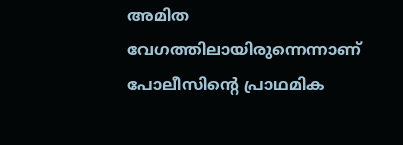അമിത വേഗത്തിലായിരുന്നെന്നാണ് പോലീസിന്റെ പ്രാഥമിക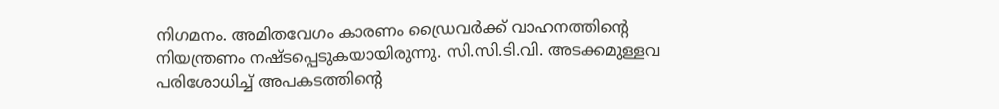നിഗമനം. അമിതവേഗം കാരണം ഡ്രൈവർക്ക് വാഹനത്തിന്റെ നിയന്ത്രണം നഷ്ടപ്പെടുകയായിരുന്നു. സി.സി.ടി.വി. അടക്കമുള്ളവ പരിശോധിച്ച് അപകടത്തിന്റെ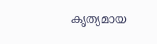കൃത്യമായ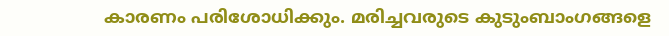കാരണം പരിശോധിക്കും. മരിച്ചവരുടെ കുടുംബാംഗങ്ങളെ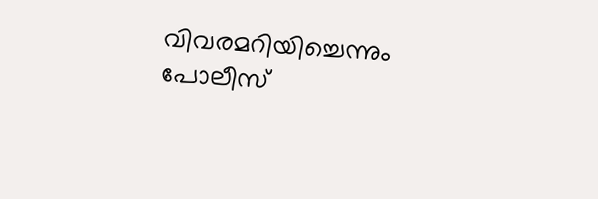വിവരമറിയിച്ചെന്നും പോലീസ്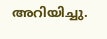അറിയിച്ചു.